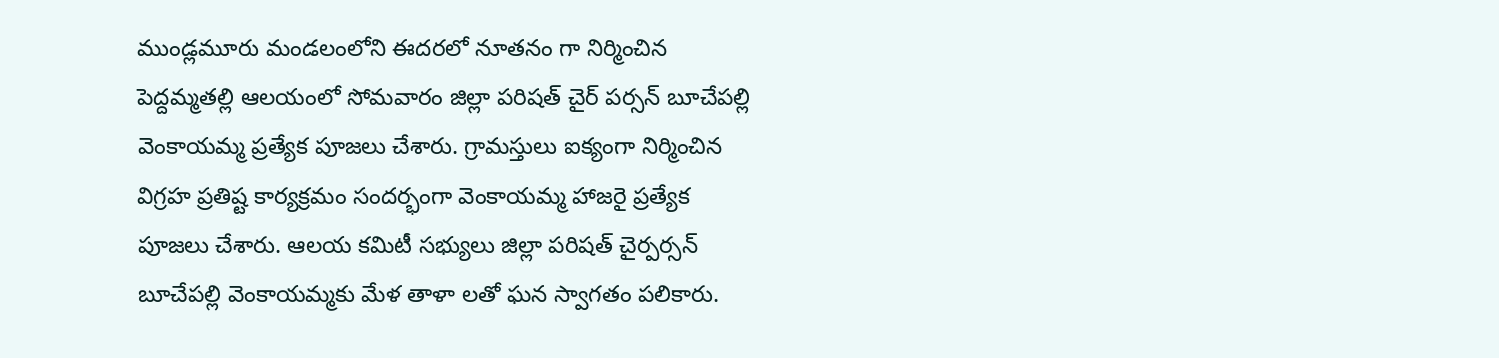ముండ్లమూరు మండలంలోని ఈదరలో నూతనం గా నిర్మించిన పెద్దమ్మతల్లి ఆలయంలో సోమవారం జిల్లా పరిషత్ చైర్ పర్సన్ బూచేపల్లి వెంకాయమ్మ ప్రత్యేక పూజలు చేశారు. గ్రామస్తులు ఐక్యంగా నిర్మించిన విగ్రహ ప్రతిష్ట కార్యక్రమం సందర్భంగా వెంకాయమ్మ హాజరై ప్రత్యేక పూజలు చేశారు. ఆలయ కమిటీ సభ్యులు జిల్లా పరిషత్ చైర్పర్సన్ బూచేపల్లి వెంకాయమ్మకు మేళ తాళా లతో ఘన స్వాగతం పలికారు.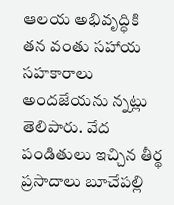ఆలయ అభివృద్ధికి తన వంతు సహాయ సహకారాలు అందజేయను న్నట్లు తెలిపారు. వేద పండితులు ఇచ్చిన తీర్థ ప్రసాదాలు బూచేపల్లి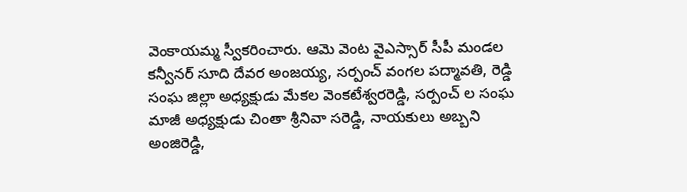వెంకాయమ్మ స్వీకరించారు. ఆమె వెంట వైఎస్సార్ సీపీ మండల కన్వీనర్ సూది దేవర అంజయ్య, సర్పంచ్ వంగల పద్మావతి, రెడ్డి సంఘ జిల్లా అధ్యక్షుడు మేకల వెంకటేశ్వరరెడ్డి, సర్పంచ్ ల సంఘ మాజీ అధ్యక్షుడు చింతా శ్రీనివా సరెడ్డి, నాయకులు అబ్బని అంజిరెడ్డి,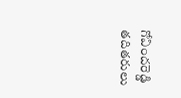గోవిందరెడ్డి తదితరులు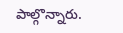పాల్గొన్నారు.